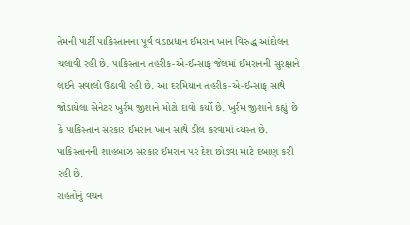તેમની પાર્ટી પાકિસ્તાનના પૂર્વ વડાપ્રધાન ઈમરાન ખાન વિરુદ્ધ આંદોલન ચલાવી રહી છે. પાકિસ્તાન તહરીક-એ-ઈન્સાફ જેલમાં ઈમરાનની સુરક્ષાને લઈને સવાલો ઉઠાવી રહી છે. આ દરમિયાન તહરીક-એ-ઈન્સાફ સાથે જોડાયેલા સેનેટર ખુર્રમ જીશાને મોટો દાવો કર્યો છે. ખુર્રમ જીશાને કહ્યું છે કે પાકિસ્તાન સરકાર ઈમરાન ખાન સાથે ડીલ કરવામાં વ્યસ્ત છે. પાકિસ્તાનની શાહબાઝ સરકાર ઈમરાન પર દેશ છોડવા માટે દબાણ કરી રહી છે.
રાહતોનું વચન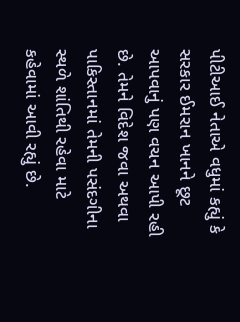પીટીઆઈ નેતાએ વધુમાં કહ્યું કે સરકાર ઈમરાન ખાનને છૂટ આપવાનું પણ વચન આપી રહી છે. તેમને વિદેશ જવા અથવા પાકિસ્તાનમાં તેમની પસંદગીના સ્થળે શાંતિથી રહેવા માટે કહેવામાં આવી રહ્યું છે.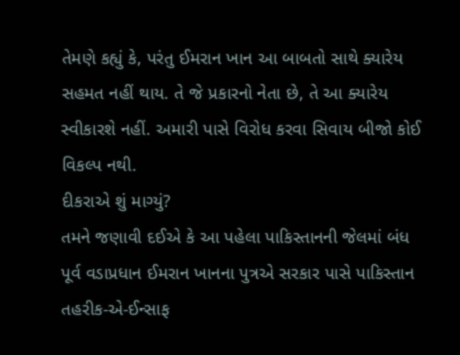તેમણે કહ્યું કે, પરંતુ ઈમરાન ખાન આ બાબતો સાથે ક્યારેય સહમત નહીં થાય. તે જે પ્રકારનો નેતા છે, તે આ ક્યારેય સ્વીકારશે નહીં. અમારી પાસે વિરોધ કરવા સિવાય બીજો કોઈ વિકલ્પ નથી.
દીકરાએ શું માગ્યું?
તમને જણાવી દઈએ કે આ પહેલા પાકિસ્તાનની જેલમાં બંધ પૂર્વ વડાપ્રધાન ઈમરાન ખાનના પુત્રએ સરકાર પાસે પાકિસ્તાન તહરીક-એ-ઈન્સાફ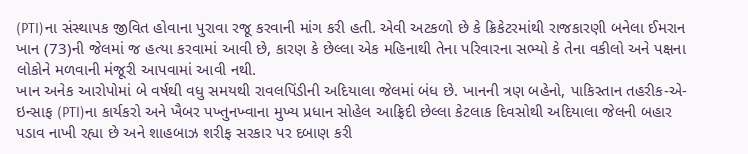(PTI)ના સંસ્થાપક જીવિત હોવાના પુરાવા રજૂ કરવાની માંગ કરી હતી. એવી અટકળો છે કે ક્રિકેટરમાંથી રાજકારણી બનેલા ઈમરાન ખાન (73)ની જેલમાં જ હત્યા કરવામાં આવી છે, કારણ કે છેલ્લા એક મહિનાથી તેના પરિવારના સભ્યો કે તેના વકીલો અને પક્ષના લોકોને મળવાની મંજૂરી આપવામાં આવી નથી.
ખાન અનેક આરોપોમાં બે વર્ષથી વધુ સમયથી રાવલપિંડીની અદિયાલા જેલમાં બંધ છે. ખાનની ત્રણ બહેનો, પાકિસ્તાન તહરીક-એ-ઇન્સાફ (PTI)ના કાર્યકરો અને ખૈબર પખ્તુનખ્વાના મુખ્ય પ્રધાન સોહેલ આફ્રિદી છેલ્લા કેટલાક દિવસોથી અદિયાલા જેલની બહાર પડાવ નાખી રહ્યા છે અને શાહબાઝ શરીફ સરકાર પર દબાણ કરી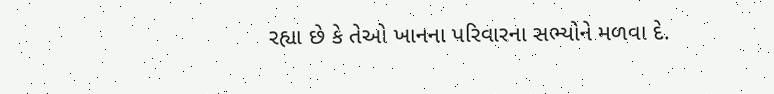રહ્યા છે કે તેઓ ખાનના પરિવારના સભ્યોને મળવા દે.